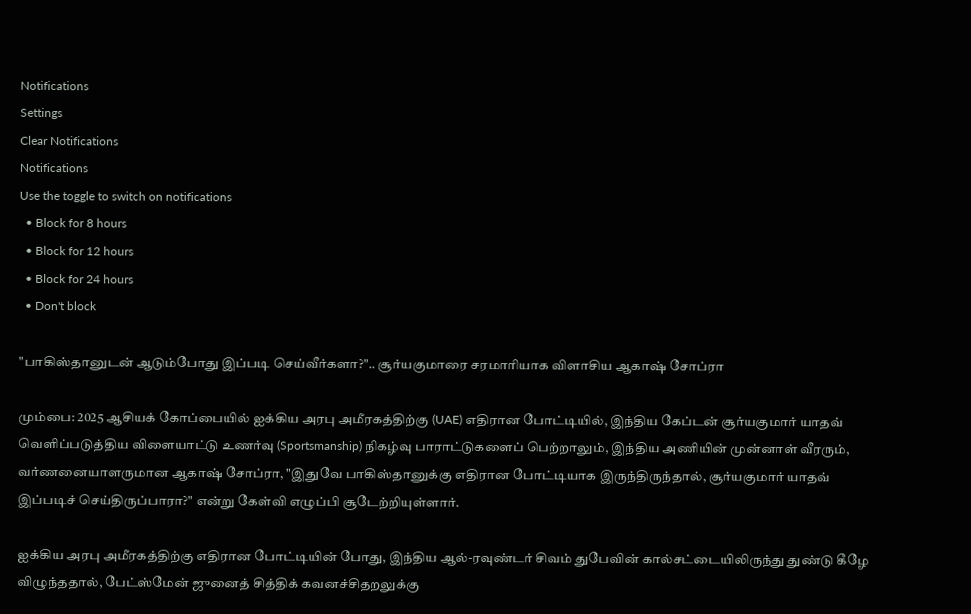Notifications
Settings
Clear Notifications
Notifications
Use the toggle to switch on notifications
  • Block for 8 hours
  • Block for 12 hours
  • Block for 24 hours
  • Don't block

"பாகிஸ்தானுடன் ஆடும்போது இப்படி செய்வீர்களா?".. சூர்யகுமாரை சரமாரியாக விளாசிய ஆகாஷ் சோப்ரா

மும்பை: 2025 ஆசியக் கோப்பையில் ஐக்கிய அரபு அமீரகத்திற்கு (UAE) எதிரான போட்டியில், இந்திய கேப்டன் சூர்யகுமார் யாதவ் வெளிப்படுத்திய விளையாட்டு உணர்வு (Sportsmanship) நிகழ்வு பாராட்டுகளைப் பெற்றாலும், இந்திய அணியின் முன்னாள் வீரரும், வர்ணனையாளருமான ஆகாஷ் சோப்ரா, "இதுவே பாகிஸ்தானுக்கு எதிரான போட்டியாக இருந்திருந்தால், சூர்யகுமார் யாதவ் இப்படிச் செய்திருப்பாரா?" என்று கேள்வி எழுப்பி சூடேற்றியுள்ளார்.

ஐக்கிய அரபு அமீரகத்திற்கு எதிரான போட்டியின் போது, இந்திய ஆல்-ரவுண்டர் சிவம் துபேவின் கால்சட்டையிலிருந்து துண்டு கீழே விழுந்ததால், பேட்ஸ்மேன் ஜுனைத் சித்திக் கவனச்சிதறலுக்கு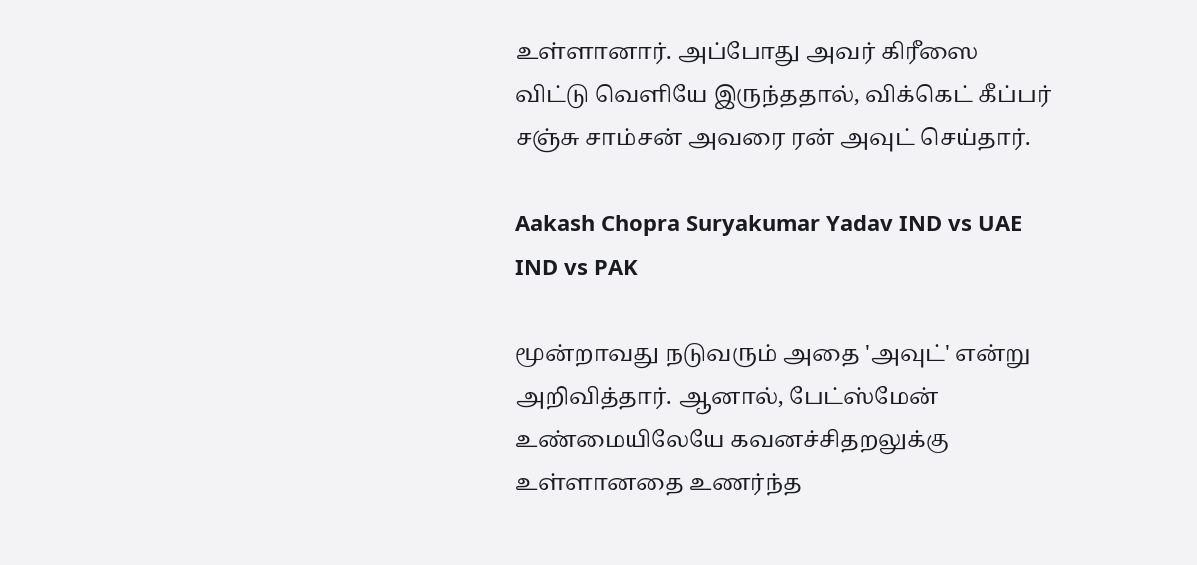உள்ளானார். அப்போது அவர் கிரீஸை விட்டு வெளியே இருந்ததால், விக்கெட் கீப்பர் சஞ்சு சாம்சன் அவரை ரன் அவுட் செய்தார்.

Aakash Chopra Suryakumar Yadav IND vs UAE IND vs PAK

மூன்றாவது நடுவரும் அதை 'அவுட்' என்று அறிவித்தார். ஆனால், பேட்ஸ்மேன் உண்மையிலேயே கவனச்சிதறலுக்கு உள்ளானதை உணர்ந்த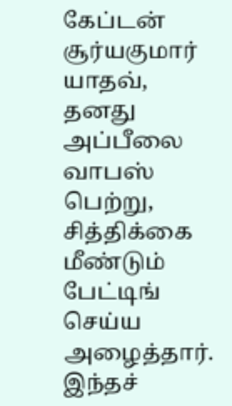கேப்டன் சூர்யகுமார் யாதவ், தனது அப்பீலை வாபஸ் பெற்று, சித்திக்கை மீண்டும் பேட்டிங் செய்ய அழைத்தார். இந்தச்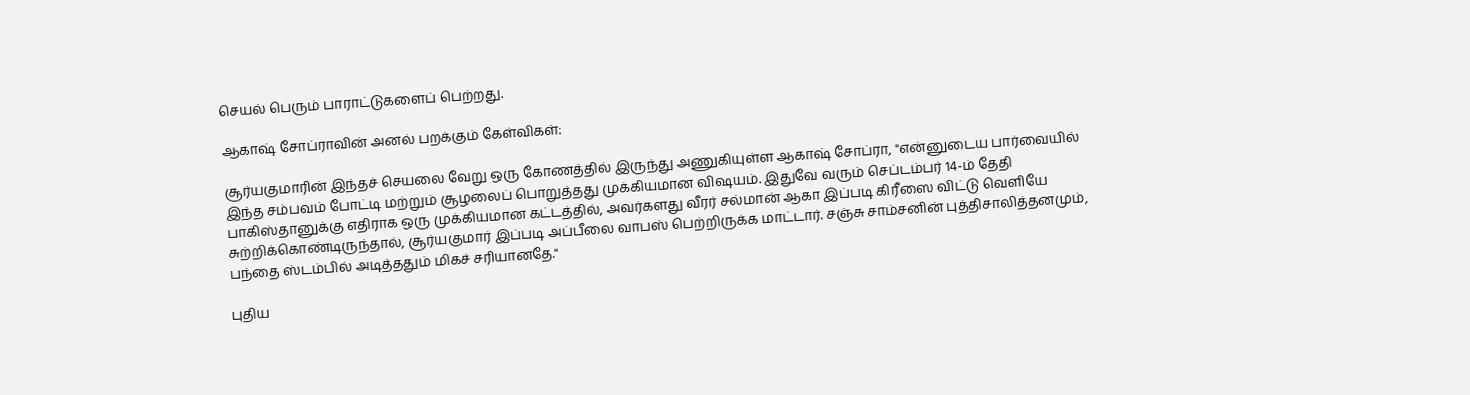செயல் பெரும் பாராட்டுகளைப் பெற்றது.

ஆகாஷ் சோப்ராவின் அனல் பறக்கும் கேள்விகள்:

சூர்யகுமாரின் இந்தச் செயலை வேறு ஒரு கோணத்தில் இருந்து அணுகியுள்ள ஆகாஷ் சோப்ரா, "என்னுடைய பார்வையில் இந்த சம்பவம் போட்டி மற்றும் சூழலைப் பொறுத்தது முக்கியமான விஷயம். இதுவே வரும் செப்டம்பர் 14-ம் தேதி பாகிஸ்தானுக்கு எதிராக ஒரு முக்கியமான கட்டத்தில், அவர்களது வீரர் சல்மான் ஆகா இப்படி கிரீஸை விட்டு வெளியே சுற்றிக்கொண்டிருந்தால், சூர்யகுமார் இப்படி அப்பீலை வாபஸ் பெற்றிருக்க மாட்டார். சஞ்சு சாம்சனின் புத்திசாலித்தனமும், பந்தை ஸ்டம்பில் அடித்ததும் மிகச் சரியானதே."

புதிய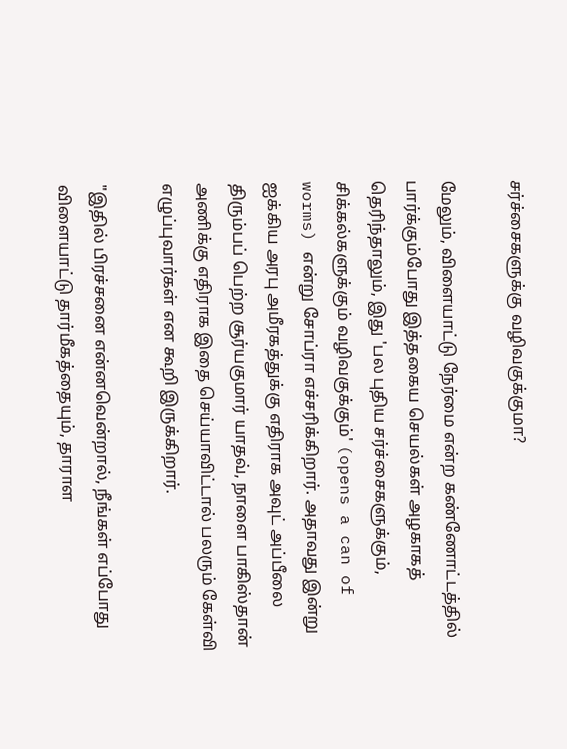சர்ச்சைகளுக்கு வழிவகுக்குமா?

மேலும், விளையாட்டு நேர்மை என்ற கண்ணோட்டத்தில் பார்க்கும்போது இத்தகைய செயல்கள் அழகாகத் தெரிந்தாலும், இது 'பல புதிய சர்ச்சைகளுக்கும், சிக்கல்களுக்கும் வழிவகுக்கும்' (opens a can of worms) என்று சோப்ரா எச்சரிக்கிறார். அதாவது இன்று ஐக்கிய அரபு அமீரகத்துக்கு எதிராக அவுட் அப்பீலை திரும்பப் பெற்ற சூர்யகுமார் யாதவ், நாளை பாகிஸ்தான் அணிக்கு எதிராக இதை செய்யாவிட்டால் பலரும் கேள்வி எழுப்புவார்கள் என கூறி இருக்கிறார்.

"இதில் பிரச்சனை என்னவென்றால், நீங்கள் எப்போது விளையாட்டு தார்மீகத்தையும், தாராள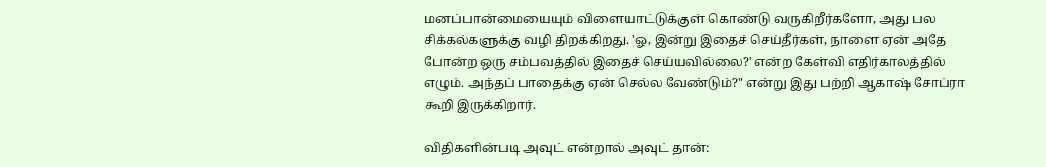மனப்பான்மையையும் விளையாட்டுக்குள் கொண்டு வருகிறீர்களோ, அது பல சிக்கல்களுக்கு வழி திறக்கிறது. 'ஓ, இன்று இதைச் செய்தீர்கள், நாளை ஏன் அதே போன்ற ஒரு சம்பவத்தில் இதைச் செய்யவில்லை?' என்ற கேள்வி எதிர்காலத்தில் எழும். அந்தப் பாதைக்கு ஏன் செல்ல வேண்டும்?" என்று இது பற்றி ஆகாஷ் சோப்ரா கூறி இருக்கிறார்.

விதிகளின்படி அவுட் என்றால் அவுட் தான்: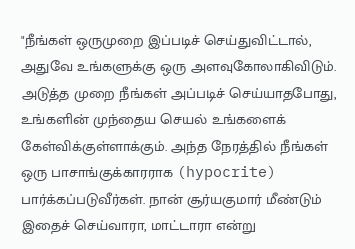"நீங்கள் ஒருமுறை இப்படிச் செய்துவிட்டால், அதுவே உங்களுக்கு ஒரு அளவுகோலாகிவிடும். அடுத்த முறை நீங்கள் அப்படிச் செய்யாதபோது, உங்களின் முந்தைய செயல் உங்களைக் கேள்விக்குள்ளாக்கும். அந்த நேரத்தில் நீங்கள் ஒரு பாசாங்குக்காரராக (hypocrite) பார்க்கப்படுவீர்கள். நான் சூர்யகுமார் மீண்டும் இதைச் செய்வாரா, மாட்டாரா என்று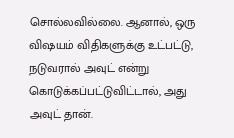சொல்லவில்லை. ஆனால், ஒரு விஷயம் விதிகளுக்கு உட்பட்டு, நடுவரால் அவுட் என்று கொடுக்கப்பட்டுவிட்டால், அது அவுட் தான்.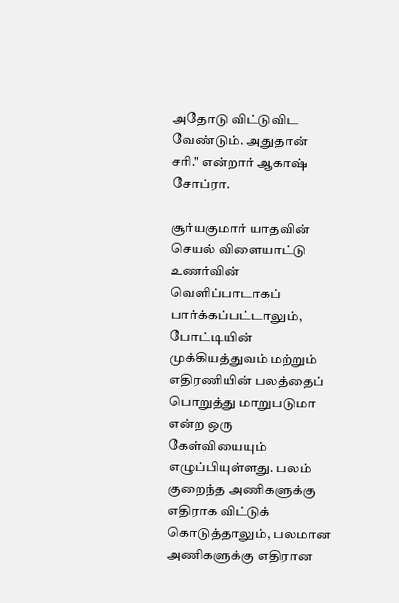அதோடு விட்டுவிட வேண்டும். அதுதான் சரி." என்றார் ஆகாஷ் சோப்ரா.

சூர்யகுமார் யாதவின் செயல் விளையாட்டு உணர்வின் வெளிப்பாடாகப் பார்க்கப்பட்டாலும், போட்டியின் முக்கியத்துவம் மற்றும் எதிரணியின் பலத்தைப் பொறுத்து மாறுபடுமா என்ற ஒரு கேள்வியையும் எழுப்பியுள்ளது. பலம் குறைந்த அணிகளுக்கு எதிராக விட்டுக் கொடுத்தாலும், பலமான அணிகளுக்கு எதிரான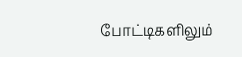போட்டிகளிலும்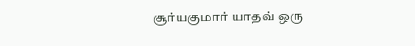சூர்யகுமார் யாதவ் ஒரு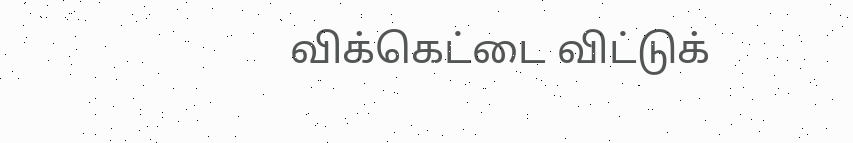விக்கெட்டை விட்டுக்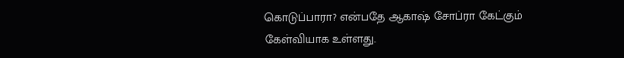கொடுப்பாரா? என்பதே ஆகாஷ் சோப்ரா கேட்கும் கேள்வியாக உள்ளது.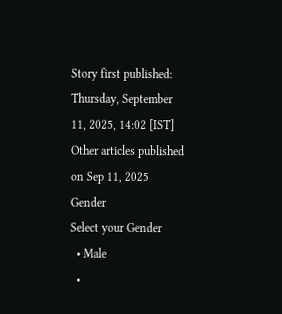Story first published: Thursday, September 11, 2025, 14:02 [IST]
Other articles published on Sep 11, 2025
Gender
Select your Gender
  • Male
  •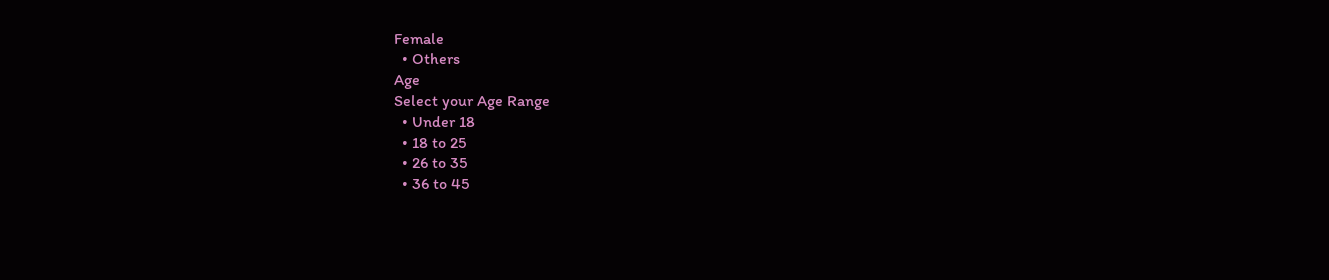Female
  • Others
Age
Select your Age Range
  • Under 18
  • 18 to 25
  • 26 to 35
  • 36 to 45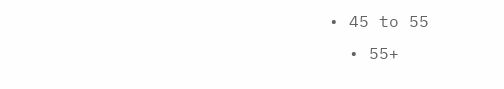• 45 to 55
  • 55+